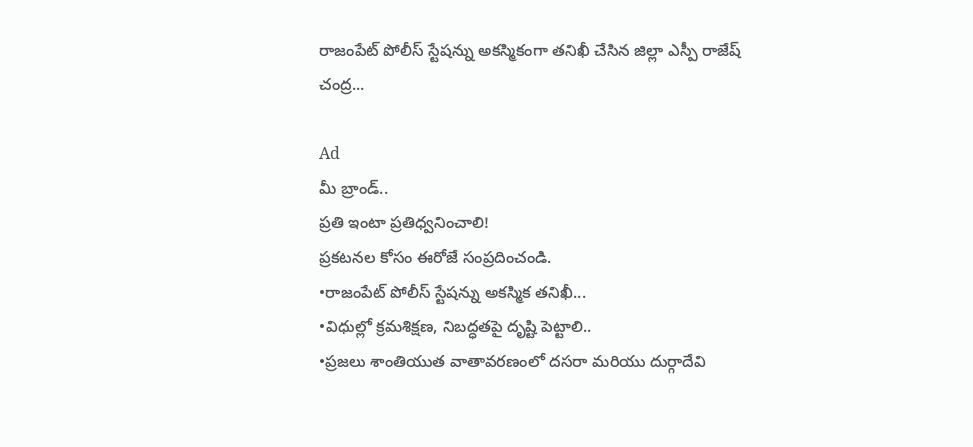రాజంపేట్ పోలీస్ స్టేషన్ను అకస్మికంగా తనిఖీ చేసిన జిల్లా ఎస్పీ రాజేష్ చంద్ర...

Ad
మీ బ్రాండ్..
ప్రతి ఇంటా ప్రతిధ్వనించాలి!
ప్రకటనల కోసం ఈరోజే సంప్రదించండి.
•రాజంపేట్ పోలీస్ స్టేషన్ను అకస్మిక తనిఖీ...
•విధుల్లో క్రమశిక్షణ, నిబద్ధతపై దృష్టి పెట్టాలి..
•ప్రజలు శాంతియుత వాతావరణంలో దసరా మరియు దుర్గాదేవి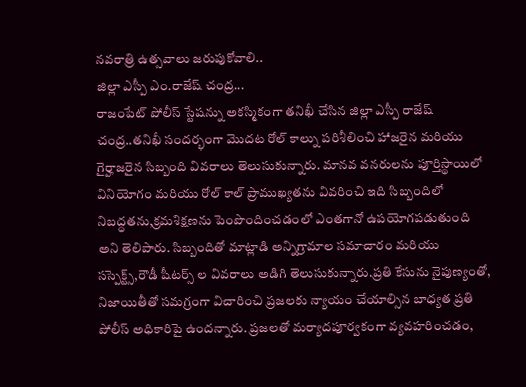నవరాత్రి ఉత్సవాలు జరుపుకోవాలి..
జిల్లా ఎస్పీ ఎం.రాజేష్ చంద్ర...
రాజంపేట్ పోలీస్ స్టేషన్ను అకస్మికంగా తనిఖీ చేసిన జిల్లా ఎస్పీ రాజేష్ చంద్ర..తనిఖీ సందర్భంగా మొదట రోల్ కాల్ను పరిశీలించి హాజరైన మరియు గైర్హాజరైన సిబ్బంది వివరాలు తెలుసుకున్నారు. మానవ వనరులను పూర్తిస్థాయిలో వినియోగం మరియు రోల్ కాల్ ప్రాముఖ్యతను వివరించి ఇది సిబ్బందిలో నిబద్ధతను,క్రమశిక్షణను పెంపొందించడంలో ఎంతగానో ఉపయోగపడుతుంది అని తెలిపారు. సిబ్బందితో మాట్లాడి అన్నిగ్రామాల సమాచారం మరియు సస్పెక్ట్స్,రౌడీ షీటర్స్ ల వివరాలు అడిగి తెలుసుకున్నారు.ప్రతి కేసును నైపుణ్యంతో, నిజాయితీతో సమగ్రంగా విచారించి ప్రజలకు న్యాయం చేయాల్సిన బాధ్యత ప్రతి పోలీస్ అధికారిపై ఉందన్నారు. ప్రజలతో మర్యాదపూర్వకంగా వ్యవహరించడం,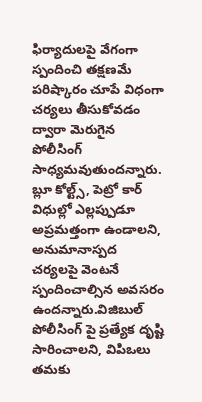ఫిర్యాదులపై వేగంగా స్పందించి తక్షణమే పరిష్కారం చూపే విధంగా చర్యలు తీసుకోవడం ద్వారా మెరుగైన పోలీసింగ్ సాధ్యమవుతుందన్నారు. బ్లూ కోల్ట్స్, పెట్రో కార్ విధుల్లో ఎల్లప్పుడూ అప్రమత్తంగా ఉండాలని, అనుమానాస్పద చర్యలపై వెంటనే స్పందించాల్సిన అవసరం ఉందన్నారు.విజిబుల్ పోలీసింగ్ పై ప్రత్యేక దృష్టి సారించాలని, విపిఒలు తమకు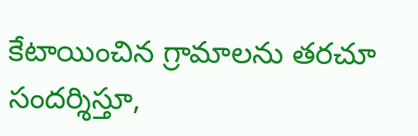కేటాయించిన గ్రామాలను తరచూ సందర్శిస్తూ,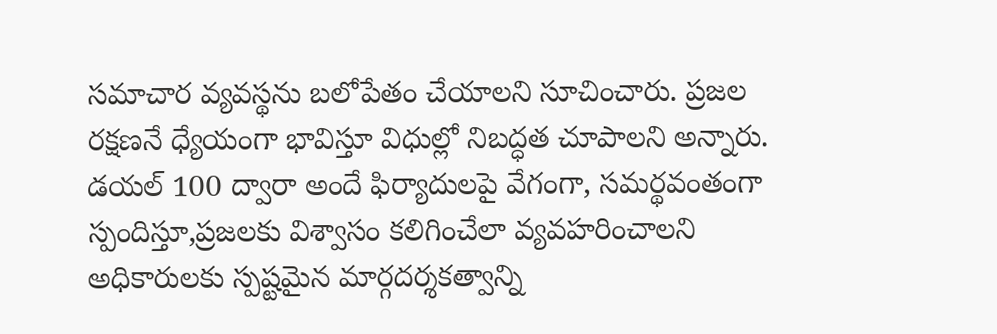సమాచార వ్యవస్థను బలోపేతం చేయాలని సూచించారు. ప్రజల రక్షణనే ధ్యేయంగా భావిస్తూ విధుల్లో నిబద్ధత చూపాలని అన్నారు. డయల్ 100 ద్వారా అందే ఫిర్యాదులపై వేగంగా, సమర్థవంతంగా స్పందిస్తూ,ప్రజలకు విశ్వాసం కలిగించేలా వ్యవహరించాలని అధికారులకు స్పష్టమైన మార్గదర్శకత్వాన్ని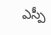ఎస్పీ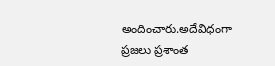అందించారు.అదేవిధంగా ప్రజలు ప్రశాంత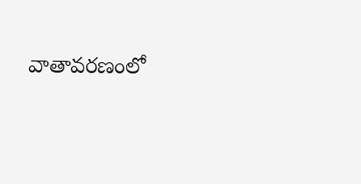వాతావరణంలో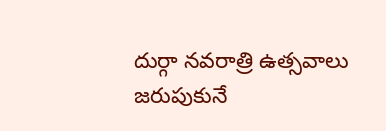దుర్గా నవరాత్రి ఉత్సవాలు జరుపుకునే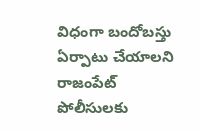విధంగా బందోబస్తు ఏర్పాటు చేయాలని రాజంపేట్ పోలీసులకు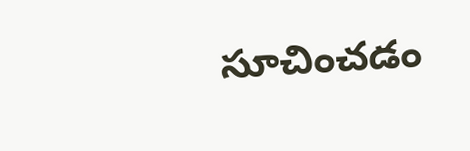సూచించడం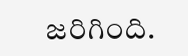జరిగింది.